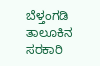ಬೆಳ್ತಂಗಡಿ ತಾಲೂಕಿನ ಸರಕಾರಿ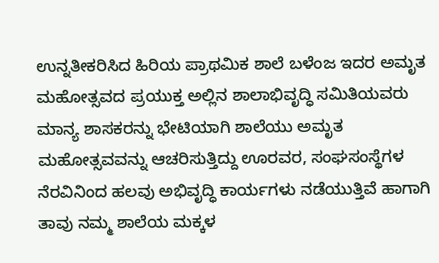ಉನ್ನತೀಕರಿಸಿದ ಹಿರಿಯ ಪ್ರಾಥಮಿಕ ಶಾಲೆ ಬಳೆಂಜ ಇದರ ಅಮೃತ ಮಹೋತ್ಸವದ ಪ್ರಯುಕ್ತ ಅಲ್ಲಿನ ಶಾಲಾಭಿವೃದ್ಧಿ ಸಮಿತಿಯವರು ಮಾನ್ಯ ಶಾಸಕರನ್ನು ಭೇಟಿಯಾಗಿ ಶಾಲೆಯು ಅಮೃತ ಮಹೋತ್ಸವವನ್ನು ಆಚರಿಸುತ್ತಿದ್ದು ಊರವರ, ಸಂಘಸಂಸ್ಥೆಗಳ ನೆರವಿನಿಂದ ಹಲವು ಅಭಿವೃದ್ಧಿ ಕಾರ್ಯಗಳು ನಡೆಯುತ್ತಿವೆ ಹಾಗಾಗಿ ತಾವು ನಮ್ಮ ಶಾಲೆಯ ಮಕ್ಕಳ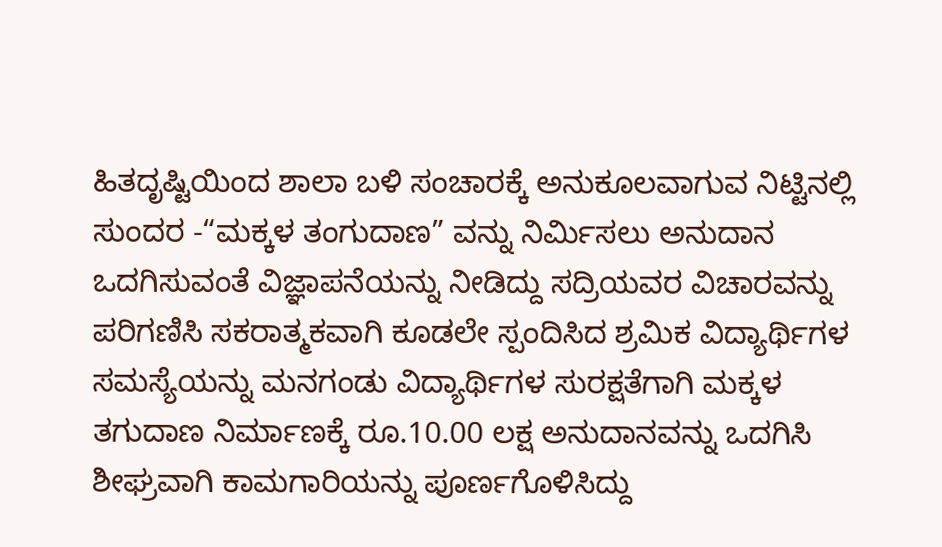ಹಿತದೃಷ್ಟಿಯಿಂದ ಶಾಲಾ ಬಳಿ ಸಂಚಾರಕ್ಕೆ ಅನುಕೂಲವಾಗುವ ನಿಟ್ಟಿನಲ್ಲಿ ಸುಂದರ -“ಮಕ್ಕಳ ತಂಗುದಾಣ” ವನ್ನು ನಿರ್ಮಿಸಲು ಅನುದಾನ ಒದಗಿಸುವಂತೆ ವಿಜ್ಞಾಪನೆಯನ್ನು ನೀಡಿದ್ದು ಸದ್ರಿಯವರ ವಿಚಾರವನ್ನು ಪರಿಗಣಿಸಿ ಸಕರಾತ್ಮಕವಾಗಿ ಕೂಡಲೇ ಸ್ಪಂದಿಸಿದ ಶ್ರಮಿಕ ವಿದ್ಯಾರ್ಥಿಗಳ ಸಮಸ್ಯೆಯನ್ನು ಮನಗಂಡು ವಿದ್ಯಾರ್ಥಿಗಳ ಸುರಕ್ಷತೆಗಾಗಿ ಮಕ್ಕಳ ತಗುದಾಣ ನಿರ್ಮಾಣಕ್ಕೆ ರೂ.10.00 ಲಕ್ಷ ಅನುದಾನವನ್ನು ಒದಗಿಸಿ ಶೀಘ್ರವಾಗಿ ಕಾಮಗಾರಿಯನ್ನು ಪೂರ್ಣಗೊಳಿಸಿದ್ದು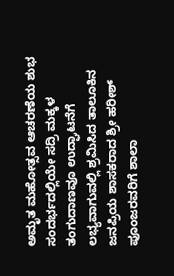ಅಮೃತ ಮಹೋತ್ಸವ ಆಚರಣೆಯ ಶುಭ ಸಂದರ್ಭದಲ್ಲಿಯೇ ಸದ್ರಿ ಮಕ್ಕಳ ತಂಗುದಾಣವೂ ಉದ್ಘಾಟನೆಗೆ ಲಭ್ಯವಾಗುವಲ್ಲಿ ಶ್ರಮಿಸಿದ ತಾಲೂಕಿನ ಜನಪ್ರಿಯ ಶಾಸಕರಾದ ಶ್ರೀ ಹರೀಶ್ ಪೂಂಜರವರಿಗೆ ಶಾಲಾ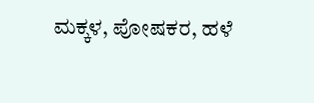ಮಕ್ಕಳ, ಪೋಷಕರ, ಹಳೆ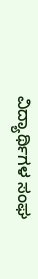ವಿದ್ಯಾರ್ಥಿಗಳ ಸಂಘ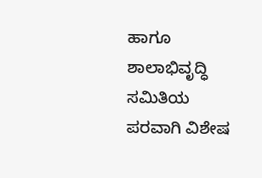ಹಾಗೂ ಶಾಲಾಭಿವೃದ್ಧಿ ಸಮಿತಿಯ ಪರವಾಗಿ ವಿಶೇಷ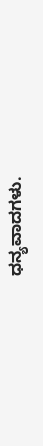ಧನ್ಯವಾದಗಳು.